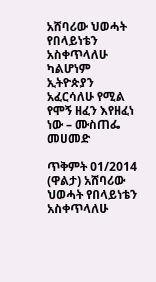አሸባሪው ህወሓት የበላይነቴን አስቀጥላለሁ ካልሆነም ኢትዮጵያን አፈርሳለሁ የሚል የሞኝ ዘፈን እየዘፈነ ነው – ሙስጠፌ መሀመድ

ጥቅምት 01/2014 (ዋልታ) አሸባሪው ህወሓት የበላይነቴን አስቀጥላለሁ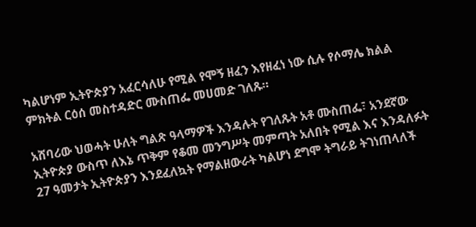ካልሆነም ኢትዮጵያን አፈርሳለሁ የሚል የሞኝ ዘፈን እየዘፈነ ነው ሲሉ የሶማሌ ክልል ምክትል ርዕሰ መስተዳድር ሙስጠፌ መሀመድ ገለጹ።

አሸባሪው ህወሓት ሁለት ግልጽ ዓላማዎች እንዳሉት የገለጹት አቶ ሙስጠፌ፣ አንደኛው ኢትዮጵያ ውስጥ ለእኔ ጥቅም የቆመ መንግሥት መምጣት አለበት የሚል እና እንዳለፉት 27 ዓመታት ኢትዮጵያን እንደፈለኳት የማልዘውራት ካልሆነ ደግሞ ትግራይ ትገነጠላለች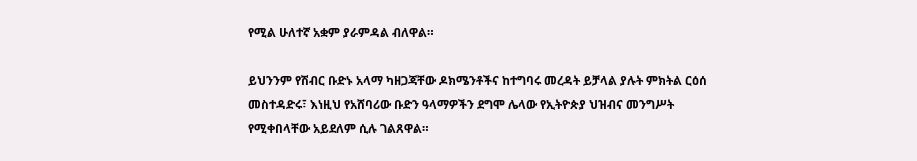የሚል ሁለተኛ አቋም ያራምዳል ብለዋል።

ይህንንም የሽብር ቡድኑ አላማ ካዘጋጃቸው ዶክሜንቶችና ከተግባሩ መረዳት ይቻላል ያሉት ምክትል ርዕሰ መስተዳድሩ፣ እነዚህ የአሸባሪው ቡድን ዓላማዎችን ደግሞ ሌላው የኢትዮጵያ ህዝብና መንግሥት የሚቀበላቸው አይደለም ሲሉ ገልጸዋል።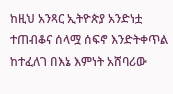ከዚህ አንጻር ኢትዮጵያ አንድነቷ ተጠብቆና ሰላሟ ሰፍኖ እንድትቀጥል ከተፈለገ በእኔ እምነት አሸባሪው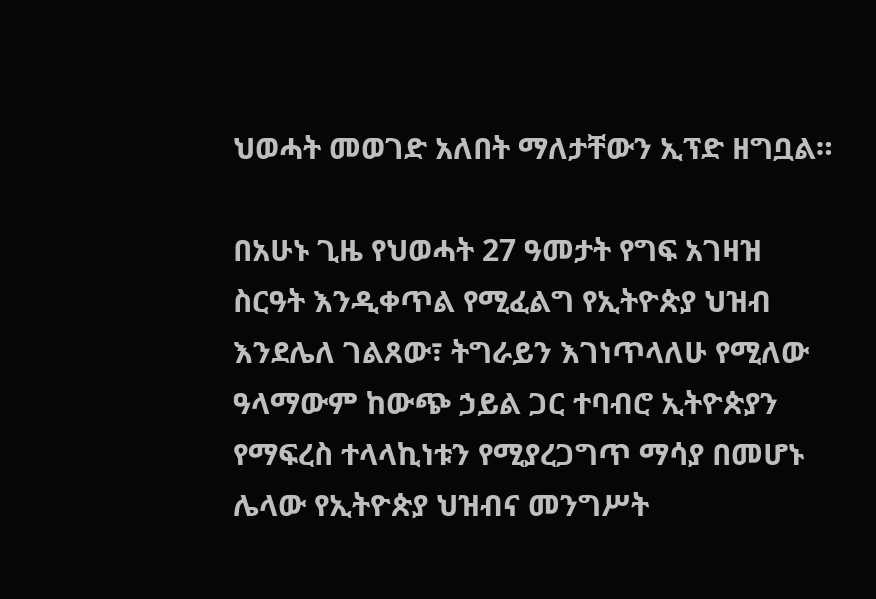ህወሓት መወገድ አለበት ማለታቸውን ኢፕድ ዘግቧል።

በአሁኑ ጊዜ የህወሓት 27 ዓመታት የግፍ አገዛዝ ስርዓት እንዲቀጥል የሚፈልግ የኢትዮጵያ ህዝብ እንደሌለ ገልጸው፣ ትግራይን እገነጥላለሁ የሚለው ዓላማውም ከውጭ ኃይል ጋር ተባብሮ ኢትዮጵያን የማፍረስ ተላላኪነቱን የሚያረጋግጥ ማሳያ በመሆኑ ሌላው የኢትዮጵያ ህዝብና መንግሥት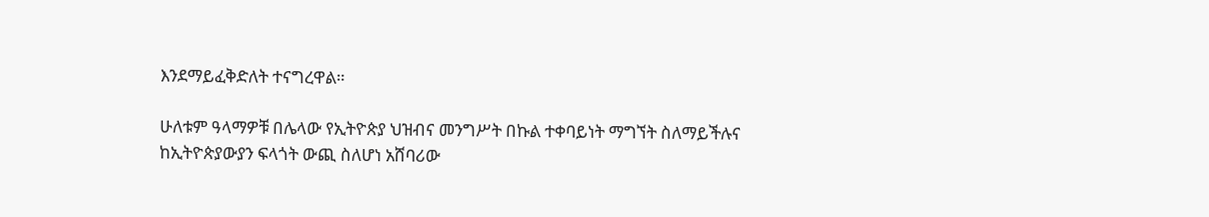እንደማይፈቅድለት ተናግረዋል።

ሁለቱም ዓላማዎቹ በሌላው የኢትዮጵያ ህዝብና መንግሥት በኩል ተቀባይነት ማግኘት ስለማይችሉና ከኢትዮጵያውያን ፍላጎት ውጪ ስለሆነ አሸባሪው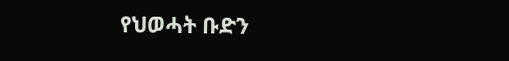የህወሓት ቡድን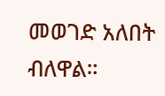መወገድ አለበት ብለዋል።